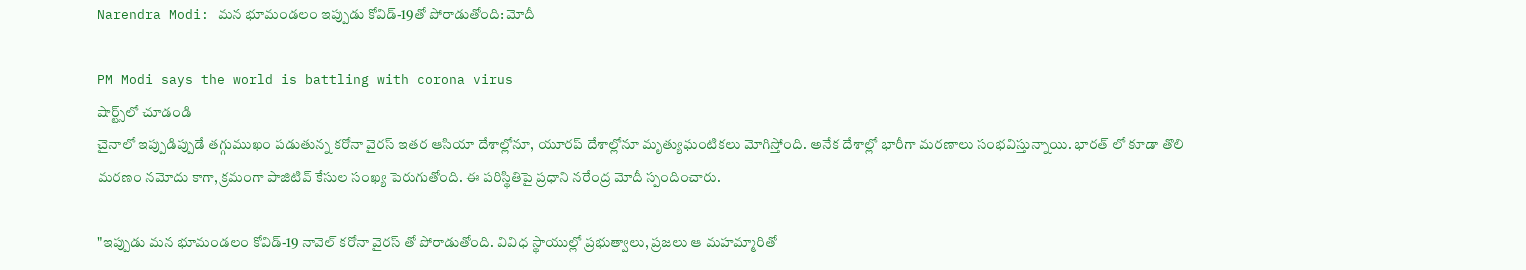Narendra Modi: మన భూమండలం ఇప్పుడు కోవిడ్-19తో పోరాడుతోంది: మోదీ

PM Modi says the world is battling with corona virus
షార్ట్స్‌లో చూడండి
చైనాలో ఇప్పుడిప్పుడే తగ్గుముఖం పడుతున్న కరోనా వైరస్ ఇతర ఆసియా దేశాల్లోనూ, యూరప్ దేశాల్లోనూ మృత్యుఘంటికలు మోగిస్తోంది. అనేక దేశాల్లో భారీగా మరణాలు సంభవిస్తున్నాయి. భారత్ లో కూడా తొలి మరణం నమోదు కాగా, క్రమంగా పాజిటివ్ కేసుల సంఖ్య పెరుగుతోంది. ఈ పరిస్థితిపై ప్రధాని నరేంద్ర మోదీ స్పందించారు.

"ఇప్పుడు మన భూమండలం కోవిడ్-19 నావెల్ కరోనా వైరస్ తో పోరాడుతోంది. వివిధ స్థాయుల్లో ప్రభుత్వాలు, ప్రజలు ఆ మహమ్మారితో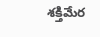శక్తిమేర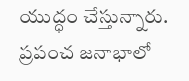యుద్ధం చేస్తున్నారు. ప్రపంచ జనాభాలో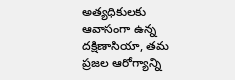అత్యధికులకు ఆవాసంగా ఉన్న దక్షిణాసియా, తమ ప్రజల ఆరోగ్యాన్ని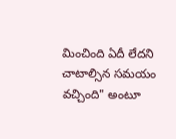మించింది ఏదీ లేదని చాటాల్సిన సమయం వచ్చింది" అంటూ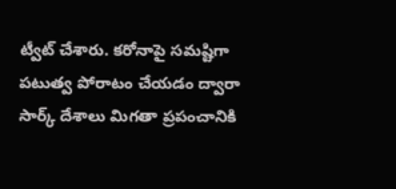ట్వీట్ చేశారు. కరోనాపై సమష్టిగా పటుత్వ పోరాటం చేయడం ద్వారా సార్క్ దేశాలు మిగతా ప్రపంచానికి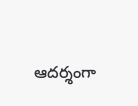ఆదర్శంగా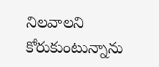నిలవాలని కోరుకుంటున్నాను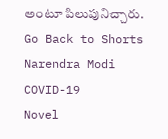అంటూ పిలుపునిచ్చారు.
Go Back to Shorts
Narendra Modi
COVID-19
Novel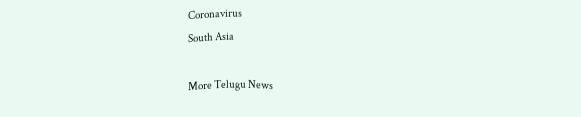Coronavirus
South Asia

More Telugu News